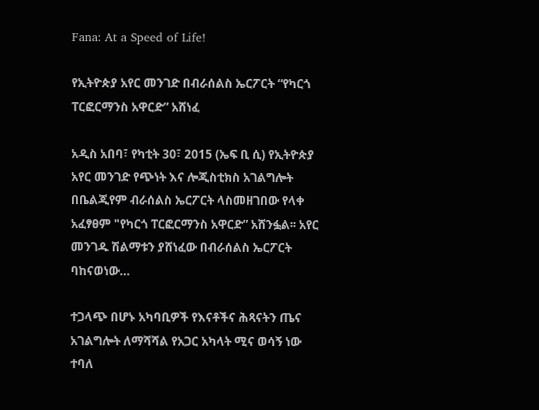Fana: At a Speed of Life!

የኢትዮጵያ አየር መንገድ በብራሰልስ ኤርፖርት “የካርጎ ፐርፎርማንስ አዋርድ” አሸነፈ

አዲስ አበባ፣ የካቲት 30፣ 2015 (ኤፍ ቢ ሲ) የኢትዮጵያ አየር መንገድ የጭነት እና ሎጂስቲክስ አገልግሎት በቤልጂየም ብራሰልስ ኤርፖርት ላስመዘገበው የላቀ አፈፃፀም "የካርጎ ፐርፎርማንስ አዋርድ” አሸንፏል፡፡ አየር መንገዱ ሽልማቱን ያሸነፈው በብራሰልስ ኤርፖርት ባከናወነው…

ተጋላጭ በሆኑ አካባቢዎች የእናቶችና ሕጻናትን ጤና አገልግሎት ለማሻሻል የአጋር አካላት ሚና ወሳኝ ነው ተባለ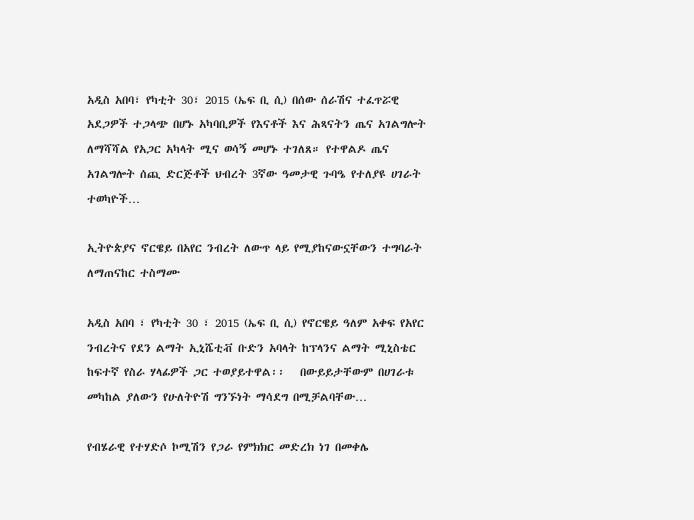አዲስ አበባ፣ የካቲት 30፣ 2015 (ኤፍ ቢ ሲ) በሰው ሰራሽና ተፈጥሯዊ አደጋዎች ተጋላጭ በሆኑ አካባቢዎች የእናቶች እና ሕጻናትን ጤና አገልግሎት ለማሻሻል የአጋር አካላት ሚና ወሳኝ መሆኑ ተገለጸ። የተዋልዶ ጤና አገልግሎት ሰጪ ድርጅቶች ህብረት 3ኛው ዓመታዊ ጉባዔ የተለያዩ ሀገራት ተወካዮች…

ኢትዮጵያና ኖርዌይ በአየር ንብረት ለውጥ ላይ የሚያከናውኗቸውን ተግባራት ለማጠናከር ተስማሙ

አዲስ አበባ ፣ የካቲት 30 ፣ 2015 (ኤፍ ቢ ሲ) የኖርዌይ ዓለም አቀፍ የአየር ንብረትና የደን ልማት ኢኒሼቲቭ ቡድን አባላት ከፕላንና ልማት ሚኒስቴር ከፍተኛ የስራ ሃላፊዎች ጋር ተወያይተዋል፡፡   በውይይታቸውም በሀገራቱ መካከል ያለውን የሁለትዮሽ ግንኙነት ማሳደግ በሚቻልባቸው…

የብሄራዊ የተሃድሶ ኮሚሽን የጋራ የምክክር መድረክ ነገ በመቀሌ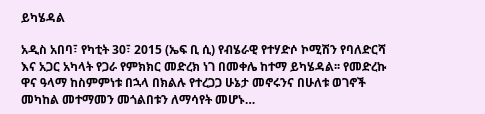ይካሄዳል

አዲስ አበባ፣ የካቲት 30፣ 2015 (ኤፍ ቢ ሲ) የብሄራዊ የተሃድሶ ኮሚሽን የባለድርሻ እና አጋር አካላት የጋራ የምክክር መድረክ ነገ በመቀሌ ከተማ ይካሄዳል፡፡ የመድረኩ ዋና ዓላማ ከስምምነቱ በኋላ በክልሉ የተረጋጋ ሁኔታ መኖሩንና በሁለቱ ወገኖች መካከል መተማመን መጎልበቱን ለማሳየት መሆኑ…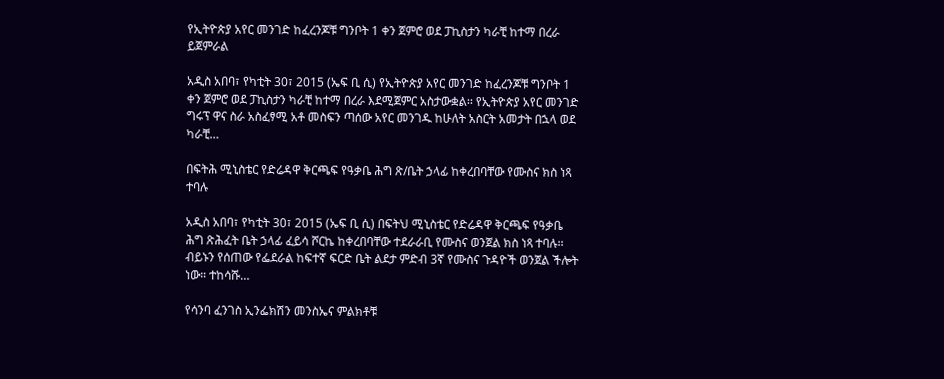የኢትዮጵያ አየር መንገድ ከፈረንጆቹ ግንቦት 1 ቀን ጀምሮ ወደ ፓኪስታን ካራቺ ከተማ በረራ ይጀምራል

አዲስ አበባ፣ የካቲት 30፣ 2015 (ኤፍ ቢ ሲ) የኢትዮጵያ አየር መንገድ ከፈረንጆቹ ግንቦት 1 ቀን ጀምሮ ወደ ፓኪስታን ካራቺ ከተማ በረራ እደሚጀምር አስታውቋል፡፡ የኢትዮጵያ አየር መንገድ ግሩፕ ዋና ስራ አስፈፃሚ አቶ መስፍን ጣሰው አየር መንገዱ ከሁለት አስርት አመታት በኋላ ወደ ካራቺ…

በፍትሕ ሚኒስቴር የድሬዳዋ ቅርጫፍ የዓቃቤ ሕግ ጽ/ቤት ኃላፊ ከቀረበባቸው የሙስና ክስ ነጻ ተባሉ

አዲስ አበባ፣ የካቲት 30፣ 2015 (ኤፍ ቢ ሲ) በፍትህ ሚኒስቴር የድሬዳዋ ቅርጫፍ የዓቃቤ ሕግ ጽሕፈት ቤት ኃላፊ ፈይሳ ሾርኬ ከቀረበባቸው ተደራራቢ የሙስና ወንጀል ክስ ነጻ ተባሉ፡፡ ብይኑን የሰጠው የፌደራል ከፍተኛ ፍርድ ቤት ልደታ ምድብ 3ኛ የሙስና ጉዳዮች ወንጀል ችሎት ነው። ተከሳሹ…

የሳንባ ፈንገስ ኢንፌክሽን መንስኤና ምልክቶቹ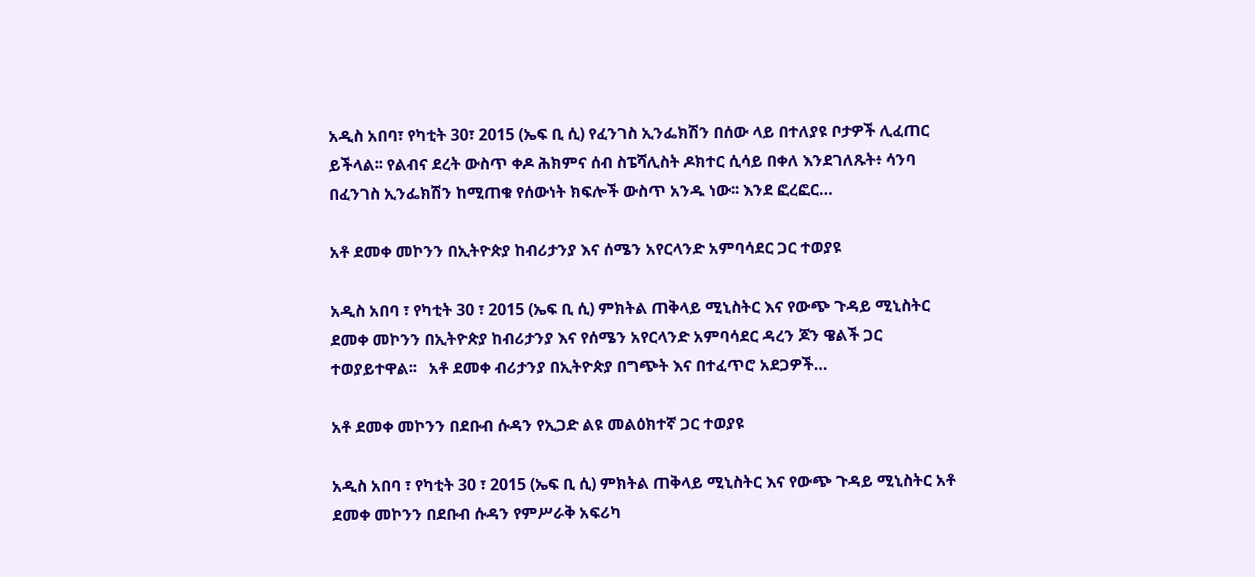አዲስ አበባ፣ የካቲት 30፣ 2015 (ኤፍ ቢ ሲ) የፈንገስ ኢንፌክሽን በሰው ላይ በተለያዩ ቦታዎች ሊፈጠር ይችላል፡፡ የልብና ደረት ውስጥ ቀዶ ሕክምና ሰብ ስፔሻሊስት ዶክተር ሲሳይ በቀለ እንደገለጹት፥ ሳንባ በፈንገስ ኢንፌክሽን ከሚጠቁ የሰውነት ክፍሎች ውስጥ አንዱ ነው፡፡ እንደ ፎረፎር…

አቶ ደመቀ መኮንን በኢትዮጵያ ከብሪታንያ እና ሰሜን አየርላንድ አምባሳደር ጋር ተወያዩ

አዲስ አበባ ፣ የካቲት 30 ፣ 2015 (ኤፍ ቢ ሲ) ምክትል ጠቅላይ ሚኒስትር እና የውጭ ጉዳይ ሚኒስትር ደመቀ መኮንን በኢትዮጵያ ከብሪታንያ እና የሰሜን አየርላንድ አምባሳደር ዳረን ጆን ዌልች ጋር ተወያይተዋል፡፡   አቶ ደመቀ ብሪታንያ በኢትዮጵያ በግጭት እና በተፈጥሮ አደጋዎች…

አቶ ደመቀ መኮንን በደቡብ ሱዳን የኢጋድ ልዩ መልዕክተኛ ጋር ተወያዩ

አዲስ አበባ ፣ የካቲት 30 ፣ 2015 (ኤፍ ቢ ሲ) ምክትል ጠቅላይ ሚኒስትር እና የውጭ ጉዳይ ሚኒስትር አቶ ደመቀ መኮንን በደቡብ ሱዳን የምሥራቅ አፍሪካ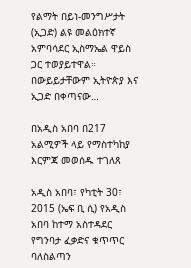የልማት በይነ-መንግሥታት (ኢጋድ) ልዩ መልዕክተኛ አምባሳደር ኢስማኤል ዋይስ ጋር ተወያይተዋል። በውይይታቸውም ኢትዮጵያ እና ኢጋድ በቀጣናው…

በአዲስ አበባ በ217 አልሚዎች ላይ የማስተካከያ እርምጃ መወሰዱ ተገለጸ

አዲስ አበባ፣ የካቲት 30፣ 2015 (ኤፍ ቢ ሲ) የአዲስ አበባ ከተማ አስተዳደር የግንባታ ፈቃድና ቁጥጥር ባለስልጣን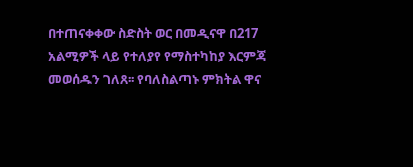በተጠናቀቀው ስድስት ወር በመዲናዋ በ217 አልሚዎች ላይ የተለያየ የማስተካከያ እርምጃ መወሰዱን ገለጸ፡፡ የባለስልጣኑ ምክትል ዋና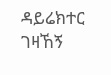ዳይሬክተር ገዛኸኝ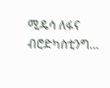ሚዴሳ ለፋና ብሮድካስቲንግ…